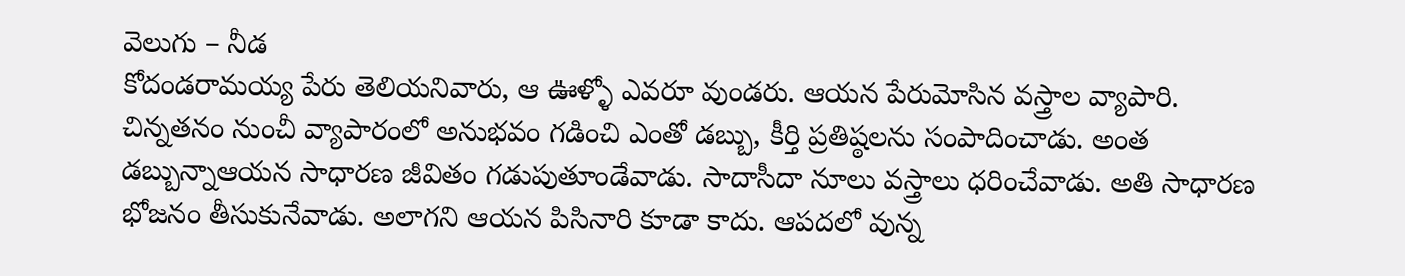వెలుగు – నీడ
కోదండరామయ్య పేరు తెలియనివారు, ఆ ఊళ్ళో ఎవరూ వుండరు. ఆయన పేరుమోసిన వస్త్రాల వ్యాపారి. చిన్నతనం నుంచీ వ్యాపారంలో అనుభవం గడించి ఎంతో డబ్బు, కీర్తి ప్రతిష్ఠలను సంపాదించాడు. అంత డబ్బున్నాఆయన సాధారణ జీవితం గడుపుతూండేవాడు. సాదాసీదా నూలు వస్త్రాలు ధరించేవాడు. అతి సాధారణ భోజనం తీసుకునేవాడు. అలాగని ఆయన పిసినారి కూడా కాదు. ఆపదలో వున్న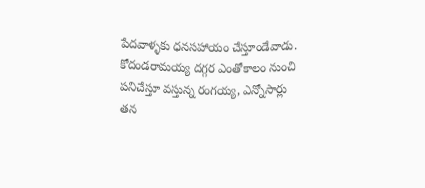పేదవాళ్ళకు ధనసహాయం చేస్తూండేవాడు. కోదండరామయ్య దగ్గర ఎంతోకాలం నుంచి పనిచేస్తూ వస్తున్న రంగయ్య, ఎన్నోసార్లు తన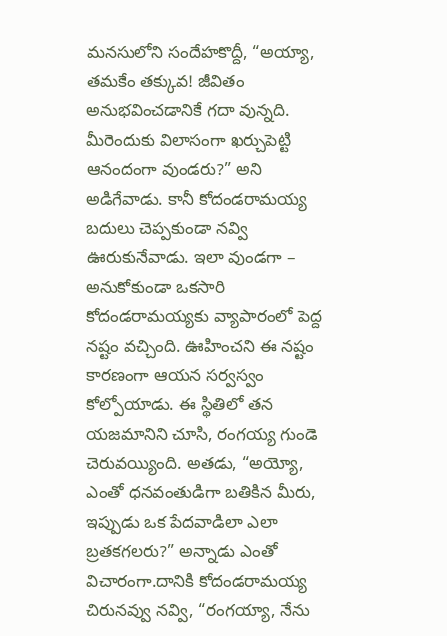మనసులోని సందేహకొద్దీ, “అయ్యా, తమకేం తక్కువ! జీవితం అనుభవించడానికే గదా వున్నది. మీరెందుకు విలాసంగా ఖర్చుపెట్టి ఆనందంగా వుండరు?” అని అడిగేవాడు. కానీ కోదండరామయ్య బదులు చెప్పకుండా నవ్వి ఊరుకునేవాడు. ఇలా వుండగా – అనుకోకుండా ఒకసారి కోదండరామయ్యకు వ్యాపారంలో పెద్ద నష్టం వచ్చింది. ఊహించని ఈ నష్టం కారణంగా ఆయన సర్వస్వం కోల్పోయాడు. ఈ స్థితిలో తన యజమానిని చూసి, రంగయ్య గుండె చెరువయ్యింది. అతడు, “అయ్యో, ఎంతో ధనవంతుడిగా బతికిన మీరు, ఇప్పుడు ఒక పేదవాడిలా ఎలా బ్రతకగలరు?” అన్నాడు ఎంతో విచారంగా.దానికి కోదండరామయ్య చిరునవ్వు నవ్వి, “రంగయ్యా, నేను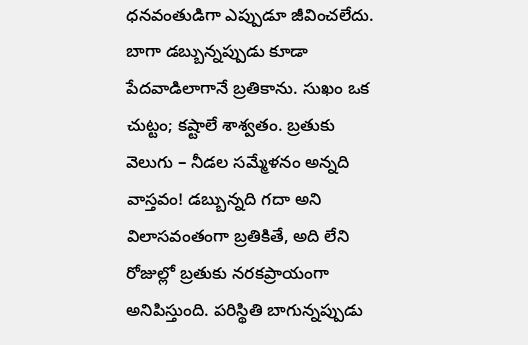ధనవంతుడిగా ఎప్పుడూ జీవించలేదు. బాగా డబ్బున్నప్పుడు కూడా పేదవాడిలాగానే బ్రతికాను. సుఖం ఒక చుట్టం; కష్టాలే శాశ్వతం. బ్రతుకు వెలుగు – నీడల సమ్మేళనం అన్నది వాస్తవం! డబ్బున్నది గదా అని విలాసవంతంగా బ్రతికితే, అది లేని రోజుల్లో బ్రతుకు నరకప్రాయంగా అనిపిస్తుంది. పరిస్థితి బాగున్నప్పుడు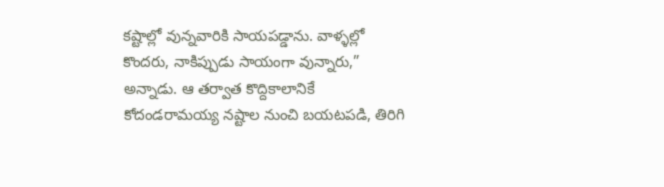కష్టాల్లో వున్నవారికి సాయపడ్డాను. వాళ్ళల్లో కొందరు, నాకిప్పుడు సాయంగా వున్నారు,” అన్నాడు. ఆ తర్వాత కొద్దికాలానికే కోదండరామయ్య నష్టాల నుంచి బయటపడి, తిరిగి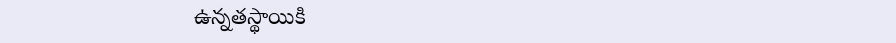ఉన్నతస్థాయికి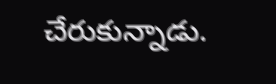చేరుకున్నాడు.